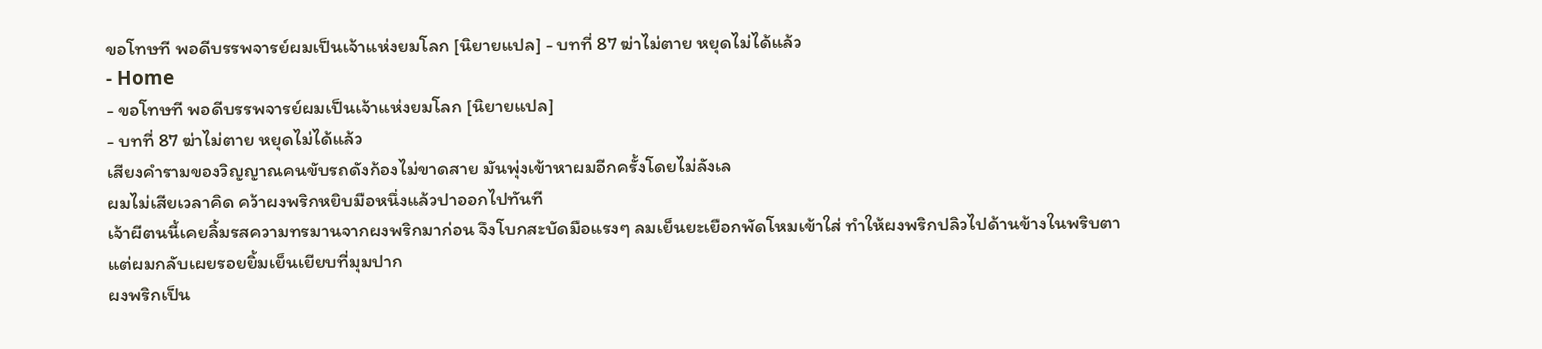ขอโทษที พอดีบรรพจารย์ผมเป็นเจ้าแห่งยมโลก [นิยายแปล] - บทที่ 87 ฆ่าไม่ตาย หยุดไม่ได้แล้ว
- Home
- ขอโทษที พอดีบรรพจารย์ผมเป็นเจ้าแห่งยมโลก [นิยายแปล]
- บทที่ 87 ฆ่าไม่ตาย หยุดไม่ได้แล้ว
เสียงคำรามของวิญญาณคนขับรถดังก้องไม่ขาดสาย มันพุ่งเข้าหาผมอีกครั้งโดยไม่ลังเล
ผมไม่เสียเวลาคิด คว้าผงพริกหยิบมือหนึ่งแล้วปาออกไปทันที
เจ้าผีตนนี้เคยลิ้มรสความทรมานจากผงพริกมาก่อน จึงโบกสะบัดมือแรงๆ ลมเย็นยะเยือกพัดโหมเข้าใส่ ทำให้ผงพริกปลิวไปด้านข้างในพริบตา
แต่ผมกลับเผยรอยยิ้มเย็นเยียบที่มุมปาก
ผงพริกเป็น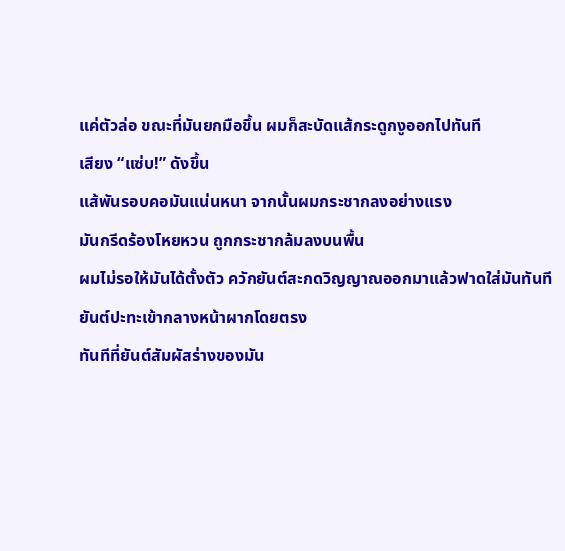แค่ตัวล่อ ขณะที่มันยกมือขึ้น ผมก็สะบัดแส้กระดูกงูออกไปทันที
เสียง “แซ่บ!” ดังขึ้น
แส้พันรอบคอมันแน่นหนา จากนั้นผมกระชากลงอย่างแรง
มันกรีดร้องโหยหวน ถูกกระชากล้มลงบนพื้น
ผมไม่รอให้มันได้ตั้งตัว ควักยันต์สะกดวิญญาณออกมาแล้วฟาดใส่มันทันที
ยันต์ปะทะเข้ากลางหน้าผากโดยตรง
ทันทีที่ยันต์สัมผัสร่างของมัน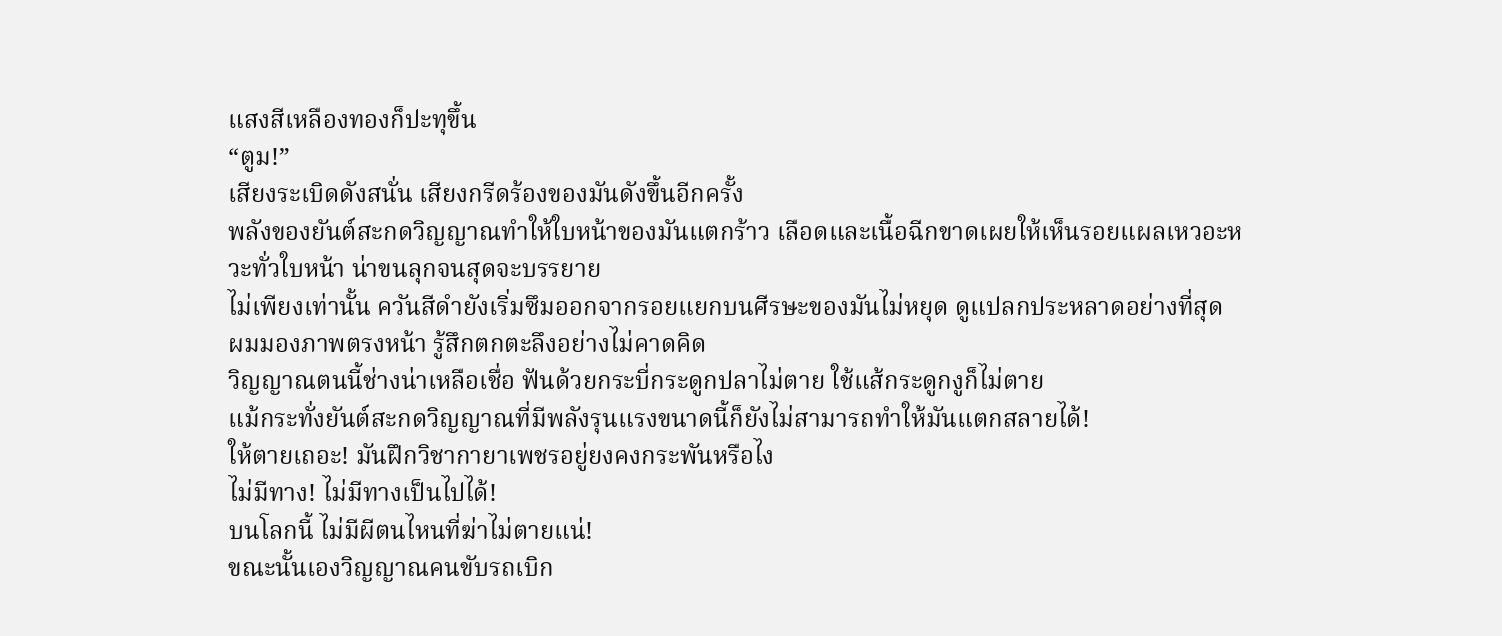แสงสีเหลืองทองก็ปะทุขึ้น
“ตูม!”
เสียงระเบิดดังสนั่น เสียงกรีดร้องของมันดังขึ้นอีกครั้ง
พลังของยันต์สะกดวิญญาณทำให้ใบหน้าของมันแตกร้าว เลือดและเนื้อฉีกขาดเผยให้เห็นรอยแผลเหวอะหวะทั่วใบหน้า น่าขนลุกจนสุดจะบรรยาย
ไม่เพียงเท่านั้น ควันสีดำยังเริ่มซึมออกจากรอยแยกบนศีรษะของมันไม่หยุด ดูแปลกประหลาดอย่างที่สุด
ผมมองภาพตรงหน้า รู้สึกตกตะลึงอย่างไม่คาดคิด
วิญญาณตนนี้ช่างน่าเหลือเชื่อ ฟันด้วยกระบี่กระดูกปลาไม่ตาย ใช้แส้กระดูกงูก็ไม่ตาย
แม้กระทั่งยันต์สะกดวิญญาณที่มีพลังรุนแรงขนาดนี้ก็ยังไม่สามารถทำให้มันแตกสลายได้!
ให้ตายเถอะ! มันฝึกวิชากายาเพชรอยู่ยงคงกระพันหรือไง
ไม่มีทาง! ไม่มีทางเป็นไปได้!
บนโลกนี้ ไม่มีผีตนไหนที่ฆ่าไม่ตายแน่!
ขณะนั้นเองวิญญาณคนขับรถเบิก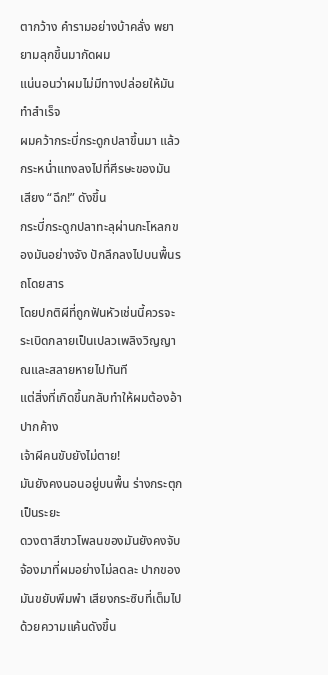ตากว้าง คำรามอย่างบ้าคลั่ง พยายามลุกขึ้นมากัดผม
แน่นอนว่าผมไม่มีทางปล่อยให้มันทำสำเร็จ
ผมคว้ากระบี่กระดูกปลาขึ้นมา แล้วกระหน่ำแทงลงไปที่ศีรษะของมัน
เสียง “ฉึก!” ดังขึ้น
กระบี่กระดูกปลาทะลุผ่านกะโหลกของมันอย่างจัง ปักลึกลงไปบนพื้นรถโดยสาร
โดยปกติผีที่ถูกฟันหัวเช่นนี้ควรจะระเบิดกลายเป็นเปลวเพลิงวิญญาณและสลายหายไปทันที
แต่สิ่งที่เกิดขึ้นกลับทำให้ผมต้องอ้าปากค้าง
เจ้าผีคนขับยังไม่ตาย!
มันยังคงนอนอยู่บนพื้น ร่างกระตุกเป็นระยะ
ดวงตาสีขาวโพลนของมันยังคงจับจ้องมาที่ผมอย่างไม่ลดละ ปากของมันขยับพึมพำ เสียงกระซิบที่เต็มไปด้วยความแค้นดังขึ้น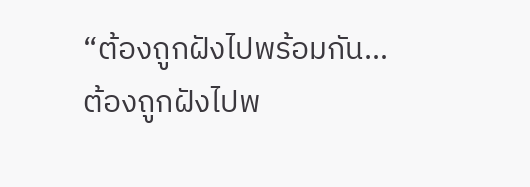“ต้องถูกฝังไปพร้อมกัน…ต้องถูกฝังไปพ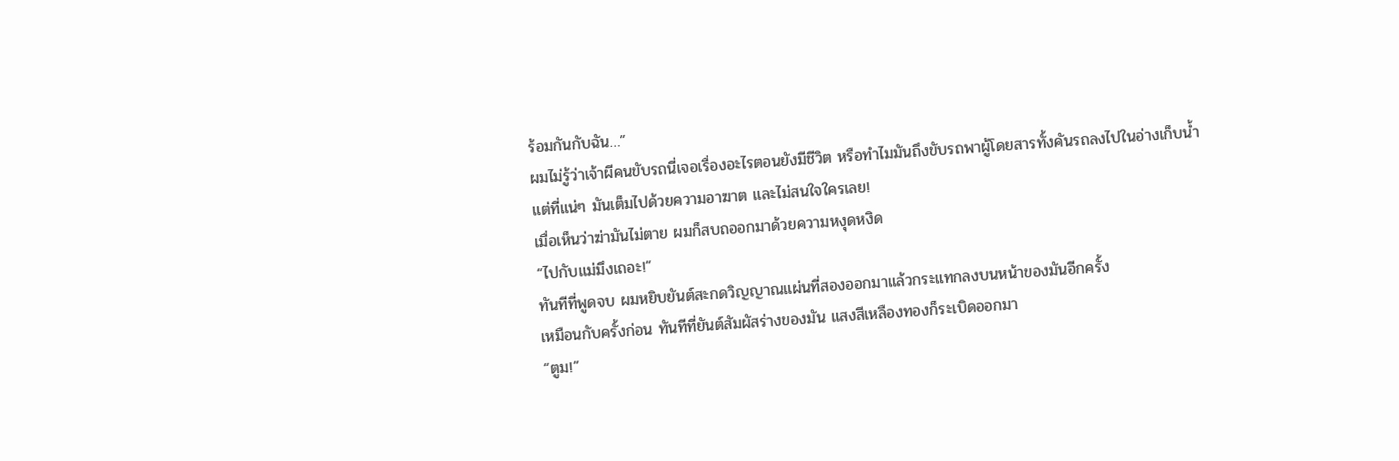ร้อมกันกับฉัน…”
ผมไม่รู้ว่าเจ้าผีคนขับรถนี่เจอเรื่องอะไรตอนยังมีชีวิต หรือทำไมมันถึงขับรถพาผู้โดยสารทั้งคันรถลงไปในอ่างเก็บน้ำ
แต่ที่แน่ๆ มันเต็มไปด้วยความอาฆาต และไม่สนใจใครเลย!
เมื่อเห็นว่าฆ่ามันไม่ตาย ผมก็สบถออกมาด้วยความหงุดหงิด
“ไปกับแม่มึงเถอะ!”
ทันทีที่พูดจบ ผมหยิบยันต์สะกดวิญญาณแผ่นที่สองออกมาแล้วกระแทกลงบนหน้าของมันอีกครั้ง
เหมือนกับครั้งก่อน ทันทีที่ยันต์สัมผัสร่างของมัน แสงสีเหลืองทองก็ระเบิดออกมา
“ตูม!”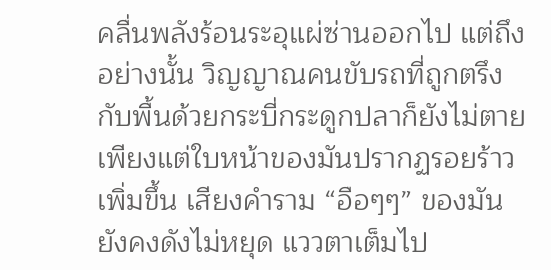คลื่นพลังร้อนระอุแผ่ซ่านออกไป แต่ถึงอย่างนั้น วิญญาณคนขับรถที่ถูกตรึงกับพื้นด้วยกระบี่กระดูกปลาก็ยังไม่ตาย
เพียงแต่ใบหน้าของมันปรากฏรอยร้าวเพิ่มขึ้น เสียงคำราม “อือๆๆ” ของมันยังคงดังไม่หยุด แววตาเต็มไป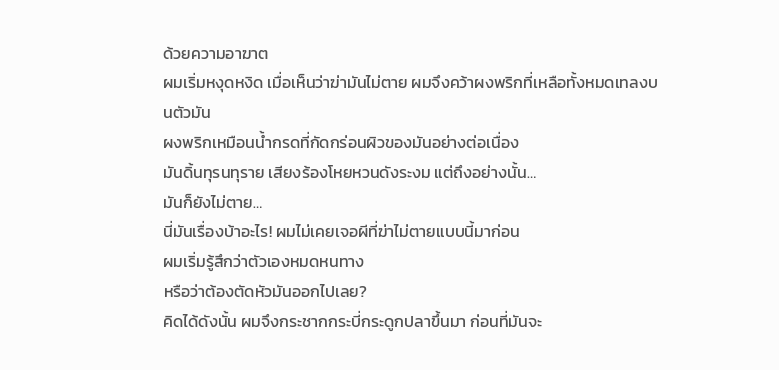ด้วยความอาฆาต
ผมเริ่มหงุดหงิด เมื่อเห็นว่าฆ่ามันไม่ตาย ผมจึงคว้าผงพริกที่เหลือทั้งหมดเทลงบนตัวมัน
ผงพริกเหมือนน้ำกรดที่กัดกร่อนผิวของมันอย่างต่อเนื่อง
มันดิ้นทุรนทุราย เสียงร้องโหยหวนดังระงม แต่ถึงอย่างนั้น…
มันก็ยังไม่ตาย…
นี่มันเรื่องบ้าอะไร! ผมไม่เคยเจอผีที่ฆ่าไม่ตายแบบนี้มาก่อน
ผมเริ่มรู้สึกว่าตัวเองหมดหนทาง
หรือว่าต้องตัดหัวมันออกไปเลย?
คิดได้ดังนั้น ผมจึงกระชากกระบี่กระดูกปลาขึ้นมา ก่อนที่มันจะ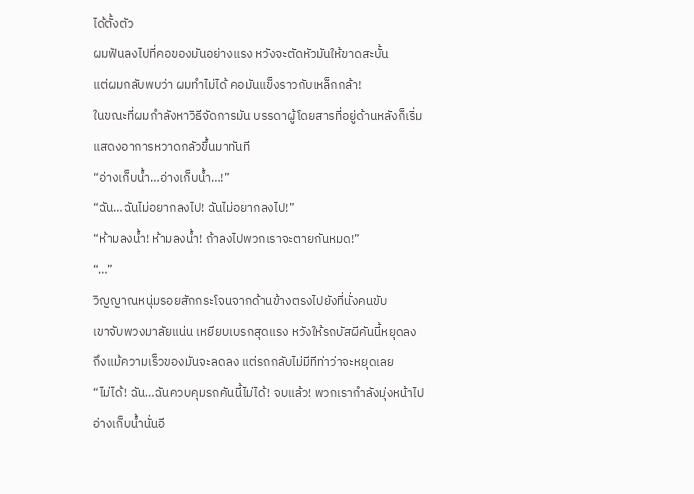ได้ตั้งตัว
ผมฟันลงไปที่คอของมันอย่างแรง หวังจะตัดหัวมันให้ขาดสะบั้น
แต่ผมกลับพบว่า ผมทำไม่ได้ คอมันแข็งราวกับเหล็กกล้า!
ในขณะที่ผมกำลังหาวิธีจัดการมัน บรรดาผู้โดยสารที่อยู่ด้านหลังก็เริ่มแสดงอาการหวาดกลัวขึ้นมาทันที
“อ่างเก็บน้ำ…อ่างเก็บน้ำ…!”
“ฉัน…ฉันไม่อยากลงไป! ฉันไม่อยากลงไป!”
“ห้ามลงน้ำ! ห้ามลงน้ำ! ถ้าลงไปพวกเราจะตายกันหมด!”
“…”
วิญญาณหนุ่มรอยสักกระโจนจากด้านข้างตรงไปยังที่นั่งคนขับ
เขาจับพวงมาลัยแน่น เหยียบเบรกสุดแรง หวังให้รถบัสผีคันนี้หยุดลง
ถึงแม้ความเร็วของมันจะลดลง แต่รถกลับไม่มีทีท่าว่าจะหยุดเลย
“ไม่ได้! ฉัน…ฉันควบคุมรถคันนี้ไม่ได้! จบแล้ว! พวกเรากำลังมุ่งหน้าไปอ่างเก็บน้ำนั่นอี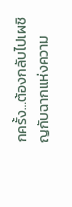กครั้ง…ต้องกลับไปเผชิญกับฉากแห่งความ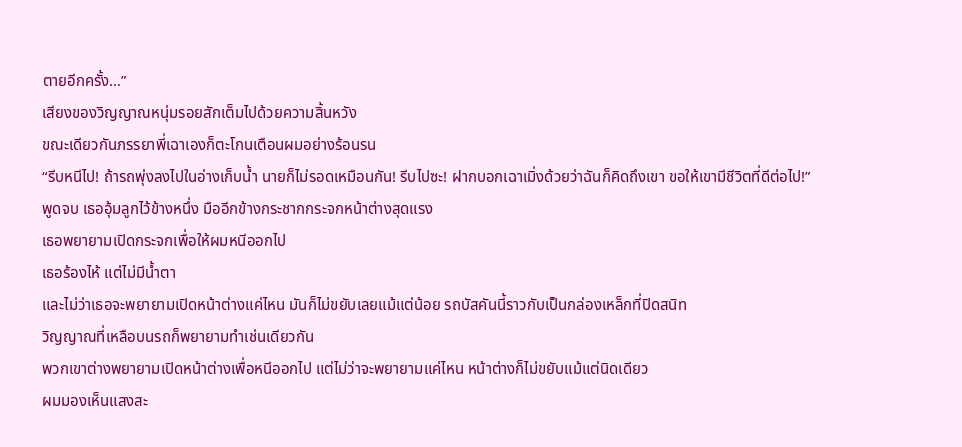ตายอีกครั้ง…”
เสียงของวิญญาณหนุ่มรอยสักเต็มไปด้วยความสิ้นหวัง
ขณะเดียวกันภรรยาพี่เฉาเองก็ตะโกนเตือนผมอย่างร้อนรน
“รีบหนีไป! ถ้ารถพุ่งลงไปในอ่างเก็บน้ำ นายก็ไม่รอดเหมือนกัน! รีบไปซะ! ฝากบอกเฉาเมิ่งด้วยว่าฉันก็คิดถึงเขา ขอให้เขามีชีวิตที่ดีต่อไป!”
พูดจบ เธออุ้มลูกไว้ข้างหนึ่ง มืออีกข้างกระชากกระจกหน้าต่างสุดแรง
เธอพยายามเปิดกระจกเพื่อให้ผมหนีออกไป
เธอร้องไห้ แต่ไม่มีน้ำตา
และไม่ว่าเธอจะพยายามเปิดหน้าต่างแค่ไหน มันก็ไม่ขยับเลยแม้แต่น้อย รถบัสคันนี้ราวกับเป็นกล่องเหล็กที่ปิดสนิท
วิญญาณที่เหลือบนรถก็พยายามทำเช่นเดียวกัน
พวกเขาต่างพยายามเปิดหน้าต่างเพื่อหนีออกไป แต่ไม่ว่าจะพยายามแค่ไหน หน้าต่างก็ไม่ขยับแม้แต่นิดเดียว
ผมมองเห็นแสงสะ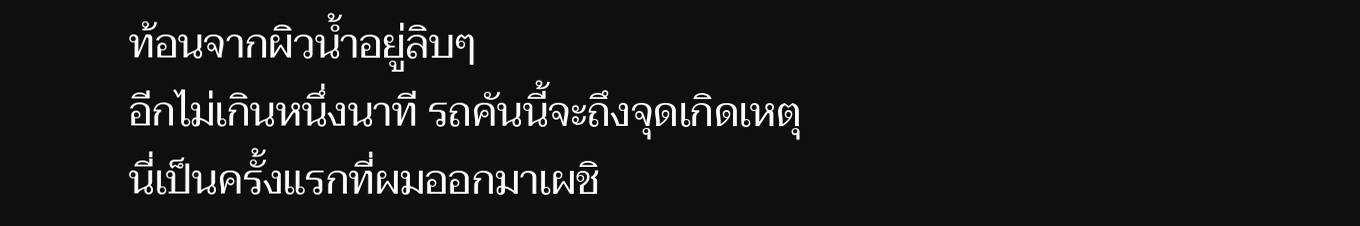ท้อนจากผิวน้ำอยู่ลิบๆ
อีกไม่เกินหนึ่งนาที รถคันนี้จะถึงจุดเกิดเหตุ
นี่เป็นครั้งแรกที่ผมออกมาเผชิ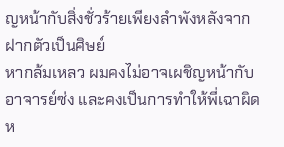ญหน้ากับสิ่งชั่วร้ายเพียงลำพังหลังจากฝากตัวเป็นศิษย์
หากล้มเหลว ผมคงไม่อาจเผชิญหน้ากับอาจารย์ซ่ง และคงเป็นการทำให้พี่เฉาผิดห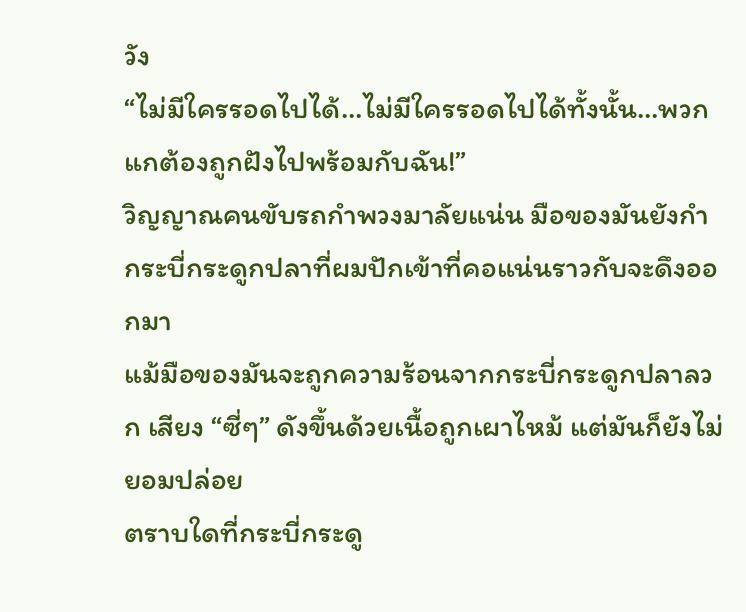วัง
“ไม่มีใครรอดไปได้…ไม่มีใครรอดไปได้ทั้งนั้น…พวกแกต้องถูกฝังไปพร้อมกับฉัน!”
วิญญาณคนขับรถกำพวงมาลัยแน่น มือของมันยังกำกระบี่กระดูกปลาที่ผมปักเข้าที่คอแน่นราวกับจะดึงออกมา
แม้มือของมันจะถูกความร้อนจากกระบี่กระดูกปลาลวก เสียง “ซี่ๆ” ดังขึ้นด้วยเนื้อถูกเผาไหม้ แต่มันก็ยังไม่ยอมปล่อย
ตราบใดที่กระบี่กระดู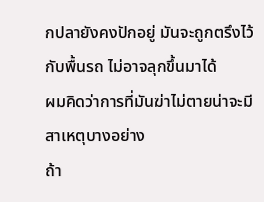กปลายังคงปักอยู่ มันจะถูกตรึงไว้กับพื้นรถ ไม่อาจลุกขึ้นมาได้
ผมคิดว่าการที่มันฆ่าไม่ตายน่าจะมีสาเหตุบางอย่าง
ถ้า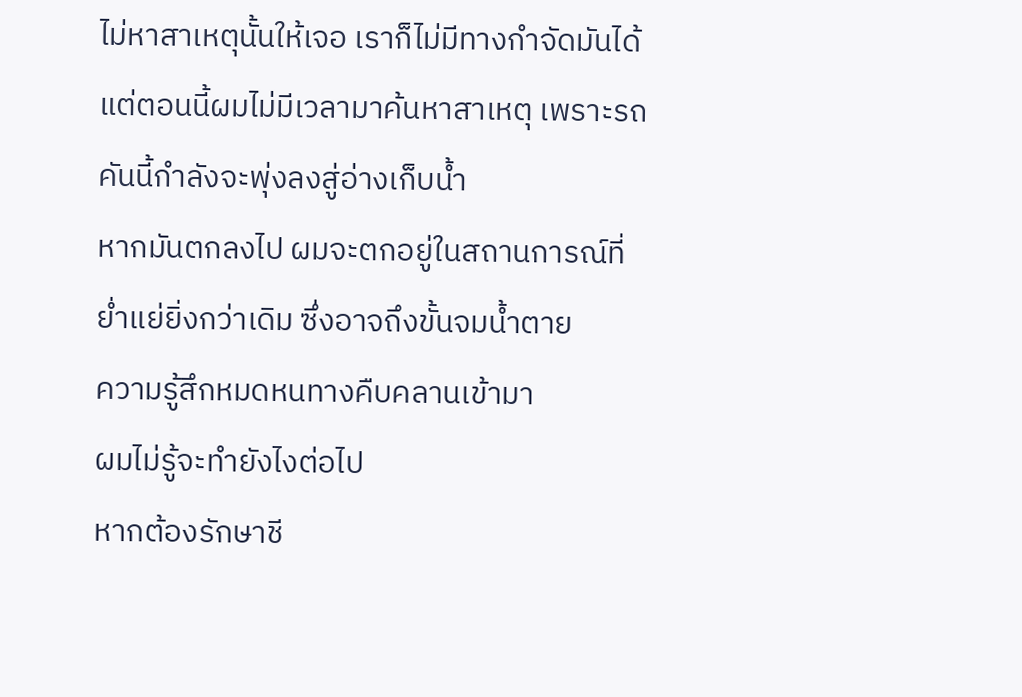ไม่หาสาเหตุนั้นให้เจอ เราก็ไม่มีทางกำจัดมันได้
แต่ตอนนี้ผมไม่มีเวลามาค้นหาสาเหตุ เพราะรถคันนี้กำลังจะพุ่งลงสู่อ่างเก็บน้ำ
หากมันตกลงไป ผมจะตกอยู่ในสถานการณ์ที่ย่ำแย่ยิ่งกว่าเดิม ซึ่งอาจถึงขั้นจมน้ำตาย
ความรู้สึกหมดหนทางคืบคลานเข้ามา
ผมไม่รู้จะทำยังไงต่อไป
หากต้องรักษาชี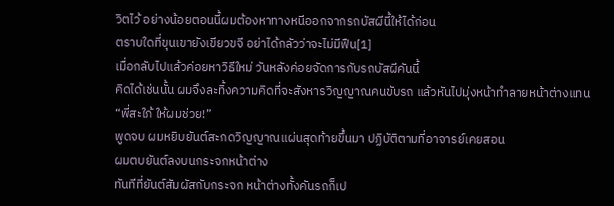วิตไว้ อย่างน้อยตอนนี้ผมต้องหาทางหนีออกจากรถบัสผีนี้ให้ได้ก่อน
ตราบใดที่ขุนเขายังเขียวขจี อย่าได้กลัวว่าจะไม่มีฟืน[1]
เมื่อกลับไปแล้วค่อยหาวิธีใหม่ วันหลังค่อยจัดการกับรถบัสผีคันนี้
คิดได้เช่นนั้น ผมจึงละทิ้งความคิดที่จะสังหารวิญญาณคนขับรถ แล้วหันไปมุ่งหน้าทำลายหน้าต่างแทน
“พี่สะใภ้ ให้ผมช่วย!”
พูดจบ ผมหยิบยันต์สะกดวิญญาณแผ่นสุดท้ายขึ้นมา ปฏิบัติตามที่อาจารย์เคยสอน
ผมตบยันต์ลงบนกระจกหน้าต่าง
ทันทีที่ยันต์สัมผัสกับกระจก หน้าต่างทั้งคันรถก็เป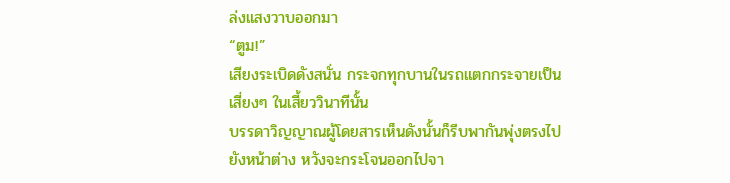ล่งแสงวาบออกมา
“ตูม!”
เสียงระเบิดดังสนั่น กระจกทุกบานในรถแตกกระจายเป็นเสี่ยงๆ ในเสี้ยววินาทีนั้น
บรรดาวิญญาณผู้โดยสารเห็นดังนั้นก็รีบพากันพุ่งตรงไปยังหน้าต่าง หวังจะกระโจนออกไปจา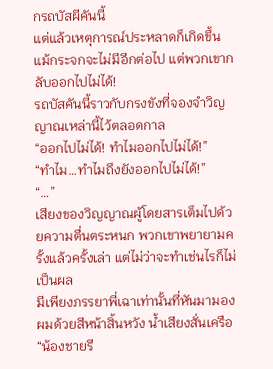กรถบัสผีคันนี้
แต่แล้วเหตุการณ์ประหลาดก็เกิดขึ้น
แม้กระจกจะไม่มีอีกต่อไป แต่พวกเขากลับออกไปไม่ได้!
รถบัสคันนี้ราวกับกรงขังที่จองจำวิญญาณเหล่านี้ไว้ตลอดกาล
“ออกไปไม่ได้! ทำไมออกไปไม่ได้!”
“ทำไม…ทำไมถึงยังออกไปไม่ได้!”
“…”
เสียงของวิญญาณผู้โดยสารเต็มไปด้วยความตื่นตระหนก พวกเขาพยายามครั้งแล้วครั้งเล่า แต่ไม่ว่าจะทำเช่นไรก็ไม่เป็นผล
มีเพียงภรรยาพี่เฉาเท่านั้นที่หันมามองผมด้วยสีหน้าสิ้นหวัง น้ำเสียงสั่นเครือ
“น้องชายรี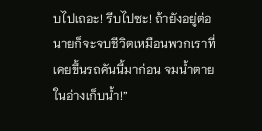บไปเถอะ! รีบไปซะ! ถ้ายังอยู่ต่อ นายก็จะจบชีวิตเหมือนพวกเราที่เคยขึ้นรถคันนี้มาก่อน จมน้ำตายในอ่างเก็บน้ำ!”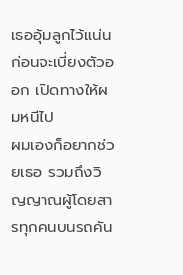เธออุ้มลูกไว้แน่น ก่อนจะเบี่ยงตัวออก เปิดทางให้ผมหนีไป
ผมเองก็อยากช่วยเธอ รวมถึงวิญญาณผู้โดยสารทุกคนบนรถคัน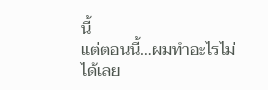นี้
แต่ตอนนี้…ผมทำอะไรไม่ได้เลย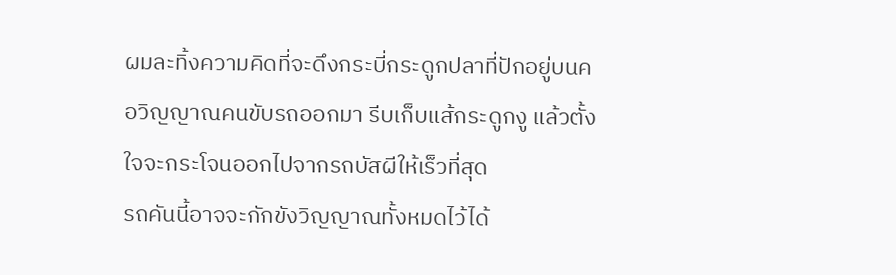ผมละทิ้งความคิดที่จะดึงกระบี่กระดูกปลาที่ปักอยู่บนคอวิญญาณคนขับรถออกมา รีบเก็บแส้กระดูกงู แล้วตั้งใจจะกระโจนออกไปจากรถบัสผีให้เร็วที่สุด
รถคันนี้อาจจะกักขังวิญญาณทั้งหมดไว้ได้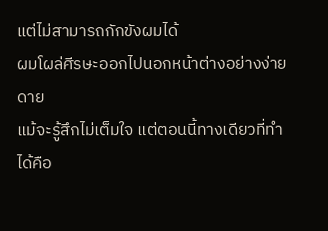แต่ไม่สามารถกักขังผมได้
ผมโผล่ศีรษะออกไปนอกหน้าต่างอย่างง่ายดาย
แม้จะรู้สึกไม่เต็มใจ แต่ตอนนี้ทางเดียวที่ทำได้คือ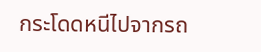กระโดดหนีไปจากรถ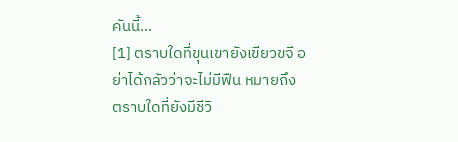คันนี้…
[1] ตราบใดที่ขุนเขายังเขียวขจี อย่าได้กลัวว่าจะไม่มีฟืน หมายถึง ตราบใดที่ยังมีชีวิ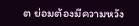ต ย่อมต้องมีความหวัง